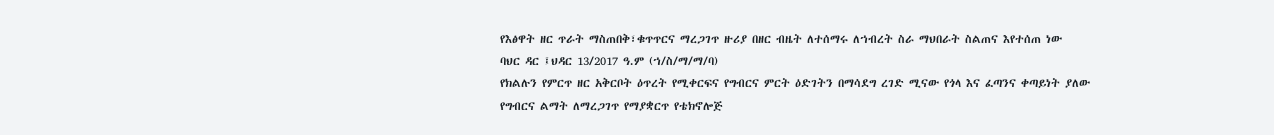የእፅዋት ዘር ጥራት ማስጠበቅ፣ቁጥጥርና ማረጋገጥ ዙሪያ በዘር ብዜት ለተሰማሩ ለኀብረት ስራ ማህበራት ስልጠና እየተሰጠ ነው
ባህር ዳር ፤ህዳር 13/2017 ዓ.ም (ኀ/ስ/ማ/ማ/ባ)
የክልሉን የምርጥ ዘር አቅርቦት ዕጥረት የሚቀርፍና የግብርና ምርት ዕድገትን በማሳደግ ረገድ ሚናው የጎላ እና ፈጣንና ቀጣይነት ያለው የግብርና ልማት ለማረጋገጥ የማያቋርጥ የቴክኖሎጅ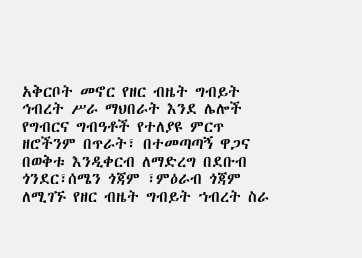አቅርቦት መኖር የዘር ብዜት ግብይት ኅብረት ሥራ ማህበራት እንደ ሌሎች የግብርና ግብዓቶች የተለያዩ ምርጥ ዘሮችንም በጥራት፣ በተመጣጣኝ ዋጋና በወቅቱ እንዲቀርብ ለማድረግ በደቡብ ጎንደር፣ሰሜን ጎጃም ፣ምዕራብ ጎጃም ለሚገኙ የዘር ብዜት ግብይት ኀብረት ስራ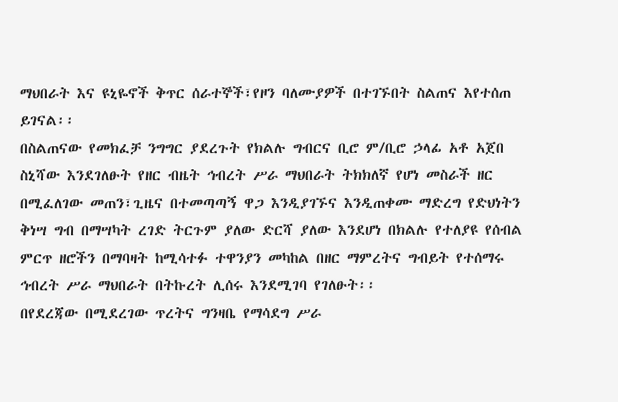ማህበራት እና ዩኒዬኖች ቅጥር ሰራተኞች፣የዞን ባለሙያዎች በተገኙበት ስልጠና እየተሰጠ ይገናል፡፡
በስልጠናው የመክፈቻ ንግግር ያደረጉት የክልሉ ግብርና ቢሮ ም/ቢሮ ኃላፊ አቶ አጀበ ስኒሻው እንደገለፁት የዘር ብዜት ኅብረት ሥራ ማህበራት ትክክለኛ የሆነ መስራች ዘር በሚፈለገው መጠን፣ጊዜና በተመጣጣኝ ዋጋ እንዲያገኙና እንዲጠቀሙ ማድረግ የድህነትን ቅነሣ ግብ በማሣካት ረገድ ትርጉም ያለው ድርሻ ያለው እንደሆነ በክልሉ የተለያዩ የሰብል ምርጥ ዘሮችን በማባዛት ከሚሳተፉ ተዋንያን መካከል በዘር ማምረትና ግብይት የተሰማሩ ኅብረት ሥራ ማህበራት በትኩረት ሊሰሩ እንደሚገባ የገለፁት፡፡
በየደረጃው በሚደረገው ጥረትና ግንዛቤ የማሳደግ ሥራ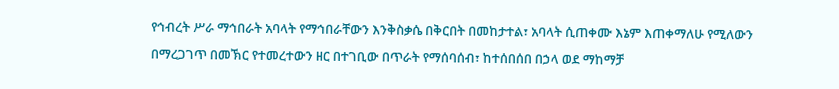የኅብረት ሥራ ማኅበራት አባላት የማኅበራቸውን እንቅስቃሴ በቅርበት በመከታተል፣ አባላት ሲጠቀሙ እኔም እጠቀማለሁ የሚለውን በማረጋገጥ በመኽር የተመረተውን ዘር በተገቢው በጥራት የማሰባሰብ፣ ከተሰበሰበ በኃላ ወደ ማከማቻ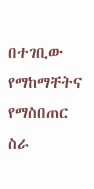በተገቢው የማከማቸትና የማስበጠር ስራ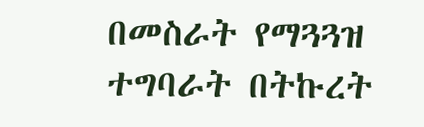በመስራት የማጓጓዝ ተግባራት በትኩረት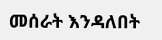መሰራት እንዳለበት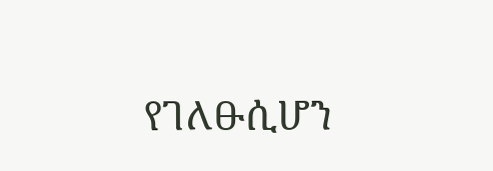የገለፁሲሆን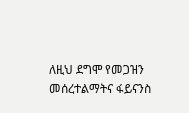ለዚህ ደግሞ የመጋዝን መሰረተልማትና ፋይናንስ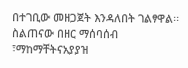በተገቢው መዘጋጀት እንዳለበት ገልፃዋል፡፡
ስልጠናው በዘር ማሰባሰብ ፣ማከማቸትናአያያዝ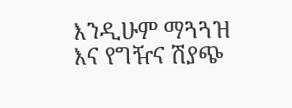እንዲሁም ማጓጓዝ እና የግዥና ሽያጭ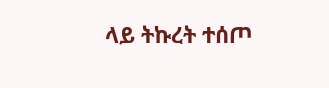ላይ ትኩረት ተሰጦ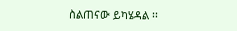ስልጠናው ይካሄዳል ፡፡